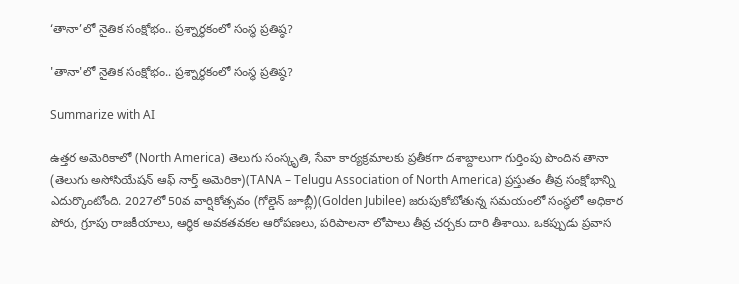‘తానా’లో నైతిక సంక్షోభం.. ప్రశ్నార్థకంలో సంస్థ ప్రతిష్ఠ?

'తానా'లో నైతిక సంక్షోభం.. ప్రశ్నార్థకంలో సంస్థ ప్రతిష్ఠ?

Summarize with AI

ఉత్తర అమెరికాలో (North America) తెలుగు సంస్కృతి, సేవా కార్యక్రమాలకు ప్రతీకగా దశాబ్దాలుగా గుర్తింపు పొందిన తానా (తెలుగు అసోసియేషన్ ఆఫ్ నార్త్ అమెరికా)(TANA – Telugu Association of North America) ప్రస్తుతం తీవ్ర సంక్షోభాన్ని ఎదుర్కొంటోంది. 2027లో 50వ వార్షికోత్సవం (గోల్డెన్ జూబ్లీ)(Golden Jubilee) జరుపుకోబోతున్న సమయంలో సంస్థలో అధికార పోరు, గ్రూపు రాజకీయాలు, ఆర్థిక అవకతవకల ఆరోపణలు, పరిపాలనా లోపాలు తీవ్ర చర్చకు దారి తీశాయి. ఒకప్పుడు ప్రవాస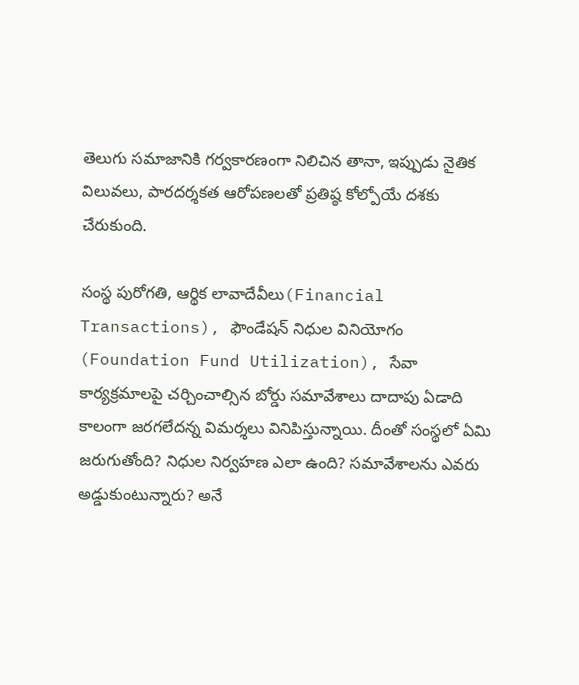తెలుగు సమాజానికి గర్వకారణంగా నిలిచిన తానా, ఇప్పుడు నైతిక విలువలు, పారదర్శకత ఆరోపణలతో ప్రతిష్ఠ కోల్పోయే దశకు చేరుకుంది.

సంస్థ పురోగతి, ఆర్థిక లావాదేవీలు(Financial Transactions), ఫౌండేషన్ నిధుల వినియోగం (Foundation Fund Utilization), సేవా కార్యక్రమాలపై చర్చించాల్సిన బోర్డు సమావేశాలు దాదాపు ఏడాది కాలంగా జరగలేదన్న విమర్శలు వినిపిస్తున్నాయి. దీంతో సంస్థలో ఏమి జరుగుతోంది? నిధుల నిర్వహణ ఎలా ఉంది? సమావేశాలను ఎవరు అడ్డుకుంటున్నారు? అనే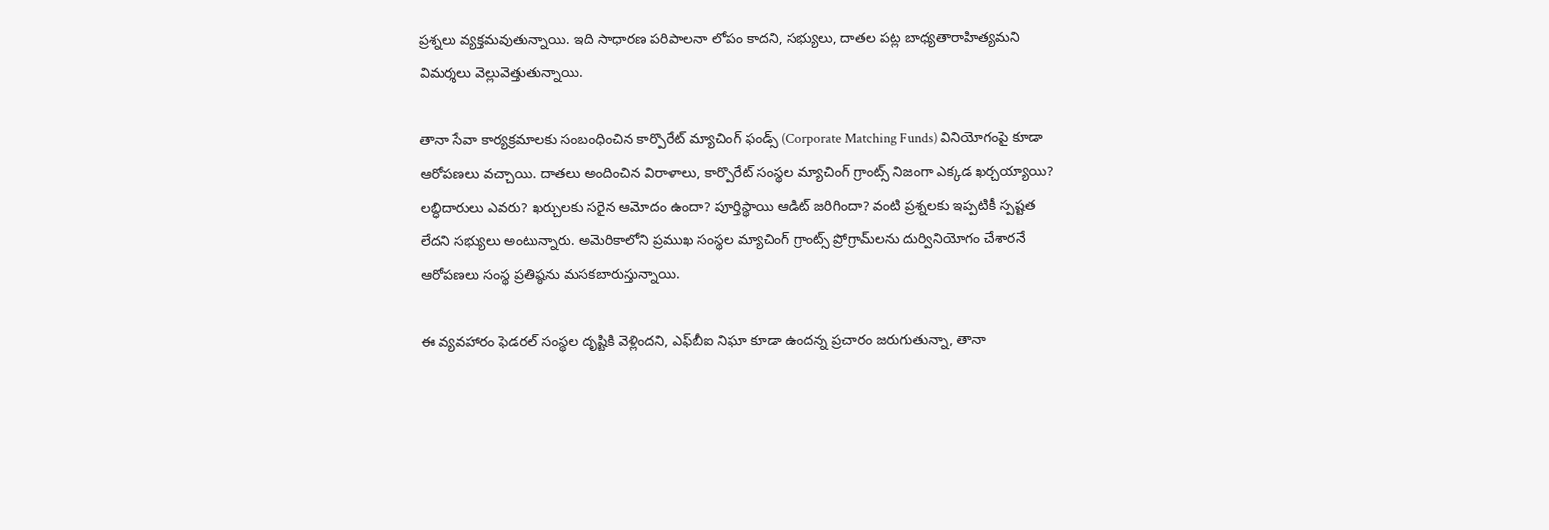ప్రశ్నలు వ్యక్తమవుతున్నాయి. ఇది సాధారణ పరిపాలనా లోపం కాదని, సభ్యులు, దాతల పట్ల బాధ్యతారాహిత్యమని విమర్శలు వెల్లువెత్తుతున్నాయి.

తానా సేవా కార్యక్రమాలకు సంబంధించిన కార్పొరేట్ మ్యాచింగ్ ఫండ్స్ (Corporate Matching Funds) వినియోగంపై కూడా ఆరోపణలు వచ్చాయి. దాతలు అందించిన విరాళాలు, కార్పొరేట్ సంస్థల మ్యాచింగ్ గ్రాంట్స్ నిజంగా ఎక్కడ ఖర్చయ్యాయి? లబ్ధిదారులు ఎవరు? ఖర్చులకు సరైన ఆమోదం ఉందా? పూర్తిస్థాయి ఆడిట్ జరిగిందా? వంటి ప్రశ్నలకు ఇప్పటికీ స్పష్టత లేదని సభ్యులు అంటున్నారు. అమెరికాలోని ప్రముఖ సంస్థల మ్యాచింగ్ గ్రాంట్స్ ప్రోగ్రామ్‌లను దుర్వినియోగం చేశారనే ఆరోపణలు సంస్థ ప్రతిష్ఠను మసకబారుస్తున్నాయి.

ఈ వ్యవహారం ఫెడరల్ సంస్థల దృష్టికి వెళ్లిందని, ఎఫ్‌బీఐ నిఘా కూడా ఉందన్న ప్రచారం జరుగుతున్నా, తానా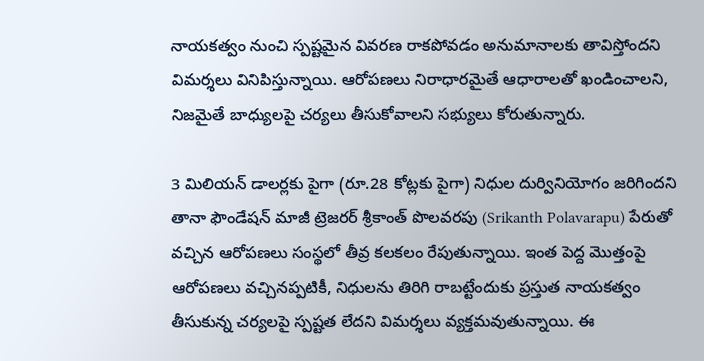నాయకత్వం నుంచి స్పష్టమైన వివరణ రాకపోవడం అనుమానాలకు తావిస్తోందని విమర్శలు వినిపిస్తున్నాయి. ఆరోపణలు నిరాధారమైతే ఆధారాలతో ఖండించాలని, నిజమైతే బాధ్యులపై చర్యలు తీసుకోవాలని సభ్యులు కోరుతున్నారు.

3 మిలియన్ డాలర్లకు పైగా (రూ.28 కోట్లకు పైగా) నిధుల దుర్వినియోగం జరిగిందని తానా ఫౌండేషన్ మాజీ ట్రెజరర్ శ్రీకాంత్ పొలవరపు (Srikanth Polavarapu) పేరుతో వ‌చ్చిన ఆరోపణలు సంస్థలో తీవ్ర కలకలం రేపుతున్నాయి. ఇంత పెద్ద మొత్తంపై ఆరోపణలు వచ్చినప్పటికీ, నిధులను తిరిగి రాబట్టేందుకు ప్రస్తుత నాయకత్వం తీసుకున్న చర్యలపై స్పష్టత లేదని విమర్శలు వ్యక్తమవుతున్నాయి. ఈ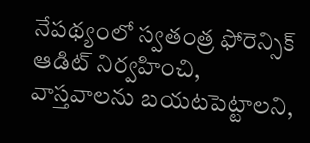నేపథ్యంలో స్వతంత్ర ఫోరెన్సిక్ ఆడిట్ నిర్వహించి, వాస్తవాలను బయటపెట్టాలని,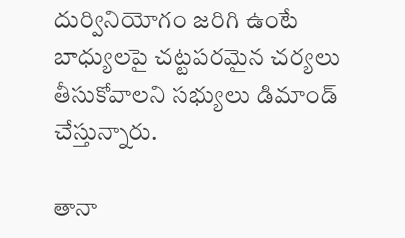దుర్వినియోగం జరిగి ఉంటే బాధ్యులపై చట్టపరమైన చర్యలు తీసుకోవాలని సభ్యులు డిమాండ్ చేస్తున్నారు.

తానా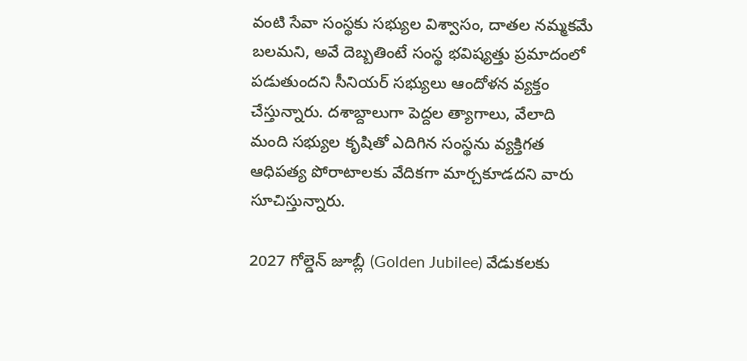వంటి సేవా సంస్థకు సభ్యుల విశ్వాసం, దాతల నమ్మకమే బలమని, అవే దెబ్బతింటే సంస్థ భవిష్యత్తు ప్రమాదంలో పడుతుందని సీనియర్ సభ్యులు ఆందోళన వ్యక్తం చేస్తున్నారు. దశాబ్దాలుగా పెద్దల త్యాగాలు, వేలాది మంది సభ్యుల కృషితో ఎదిగిన సంస్థను వ్యక్తిగత ఆధిపత్య పోరాటాలకు వేదికగా మార్చకూడదని వారు సూచిస్తున్నారు.

2027 గోల్డెన్ జూబ్లీ (Golden Jubilee) వేడుకలకు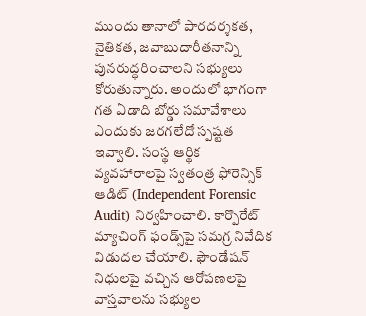ముందు తానాలో పారదర్శకత, నైతికత, జవాబుదారీతనాన్ని పునరుద్ధరించాలని సభ్యులు కోరుతున్నారు. అందులో భాగంగా గత ఏడాది బోర్డు సమావేశాలు ఎందుకు జరగలేదో స్పష్టత ఇవ్వాలి. సంస్థ ఆర్థిక వ్యవహారాలపై స్వతంత్ర ఫోరెన్సిక్ ఆడిట్ (Independent Forensic Audit) నిర్వహించాలి. కార్పొరేట్ మ్యాచింగ్ ఫండ్స్‌పై సమగ్ర నివేదిక విడుదల చేయాలి. ఫౌండేషన్ నిధులపై వచ్చిన ఆరోపణలపై వాస్తవాలను సభ్యుల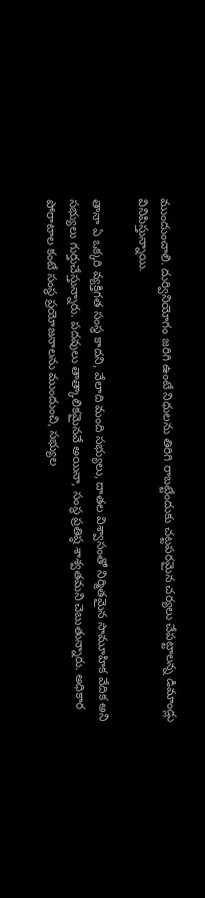ముందుంచాలి. దుర్వినియోగం జరిగి ఉంటే నిధులను తిరిగి రాబట్టేందుకు చట్టపరమైన చర్యలు చేపట్టాలన్న డిమాండ్లు వినిపిస్తున్నాయి.

తానా ఏ ఒక్కరి వ్యక్తిగత సంస్థ కాదని, వేలాది మంది సభ్యులు, దాతల విశ్వాసంతో నిర్మితమైన సామూహిక వేదిక అని సభ్యులు గుర్తుచేస్తున్నారు. పదవులు తాత్కాలికమైనవే అయినా, సంస్థ ప్రతిష్ఠ శాశ్వతమని చెబుతున్నారు. అధికార పోరాటాల కంటే సంస్థ ప్రయోజనాలను ముందుంచి, సభ్యుల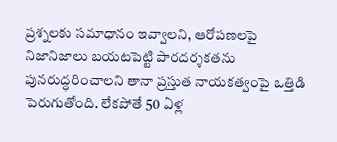ప్రశ్నలకు సమాధానం ఇవ్వాలని, ఆరోపణలపై నిజానిజాలు బయటపెట్టి పారదర్శకతను పునరుద్ధరించాలని తానా ప్రస్తుత నాయకత్వంపై ఒత్తిడి పెరుగుతోంది. లేకపోతే 50 ఏళ్ల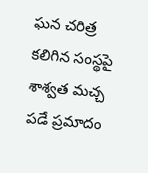ఘన చరిత్ర కలిగిన సంస్థపై శాశ్వత మచ్చ పడే ప్రమాదం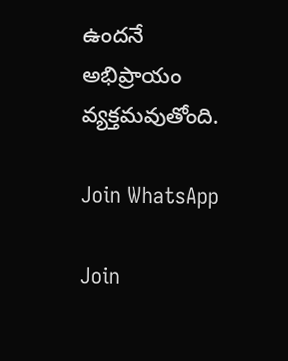ఉందనే అభిప్రాయం వ్యక్తమవుతోంది.

Join WhatsApp

Join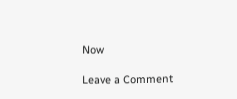Now

Leave a Comment